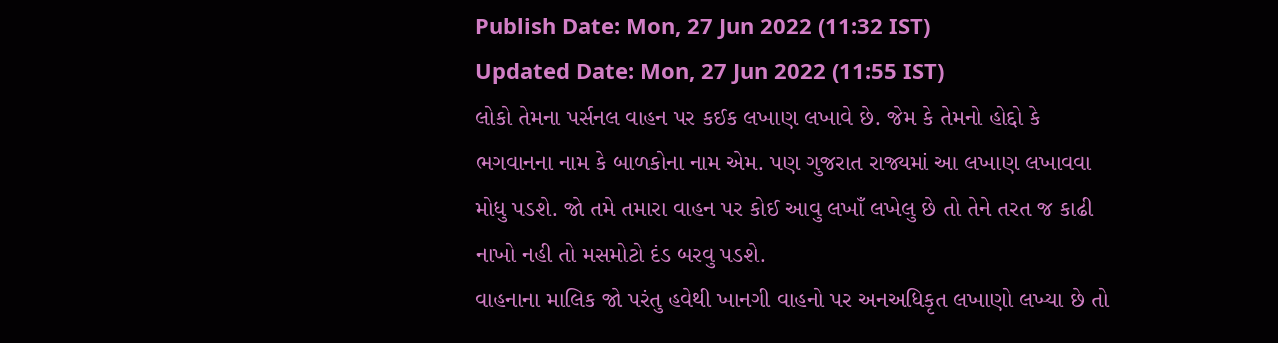Publish Date: Mon, 27 Jun 2022 (11:32 IST)
Updated Date: Mon, 27 Jun 2022 (11:55 IST)
લોકો તેમના પર્સનલ વાહન પર કઈક લખાણ લખાવે છે. જેમ કે તેમનો હોદ્દો કે ભગવાનના નામ કે બાળકોના નામ એમ. પણ ગુજરાત રાજ્યમાં આ લખાણ લખાવવા મોધુ પડશે. જો તમે તમારા વાહન પર કોઈ આવુ લખાઁ લખેલુ છે તો તેને તરત જ કાઢી નાખો નહી તો મસમોટો દંડ બરવુ પડશે.
વાહનાના માલિક જો પરંતુ હવેથી ખાનગી વાહનો પર અનઅધિકૃત લખાણો લખ્યા છે તો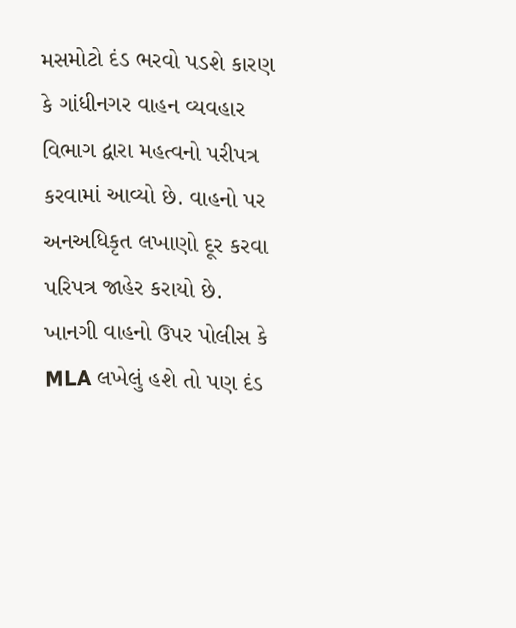મસમોટો દંડ ભરવો પડશે કારણ કે ગાંધીનગર વાહન વ્યવહાર વિભાગ દ્વારા મહત્વનો પરીપત્ર કરવામાં આવ્યો છે. વાહનો પર અનઅધિકૃત લખાણો દૂર કરવા પરિપત્ર જાહેર કરાયો છે.
ખાનગી વાહનો ઉપર પોલીસ કે MLA લખેલું હશે તો પણ દંડ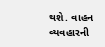થશે. વાહન વ્યવહારની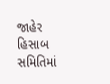જાહેર હિસાબ સમિતિમાં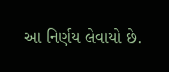આ નિર્ણય લેવાયો છે.